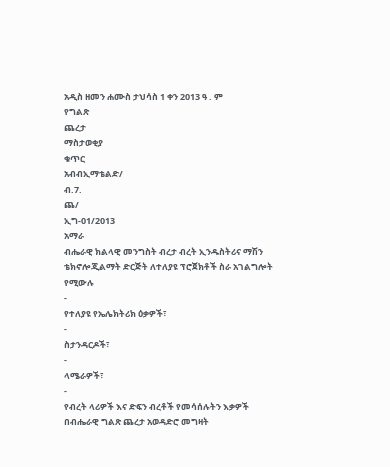አዲስ ዘመን ሐሙስ ታህሳስ 1 ቀን 2013 ዓ . ም
የግልጽ
ጨረታ
ማስታወቂያ
ቁጥር
አብብኢማቴልድ/
ብ.7.
ጨ/
ኢግ-01/2013
አማራ
ብሔራዊ ክልላዊ መንግስት ብረታ ብረት ኢንዱስትሪና ማሽን ቴክኖሎጂልማት ድርጅት ለተለያዩ ፕሮጀክቶች ስራ አገልግሎት የሚውሉ
-
የተለያዩ የኤሌክትሪክ ዕቃዎች፣
-
ስታንዳርዶች፣
-
ላሜራዎች፣
-
የብረት ላሪዎች እና ድፍን ብረቶች የመሳሰሉትን እቃዎች በብሔራዊ ግልጽ ጨረታ አወዳድሮ መግዛት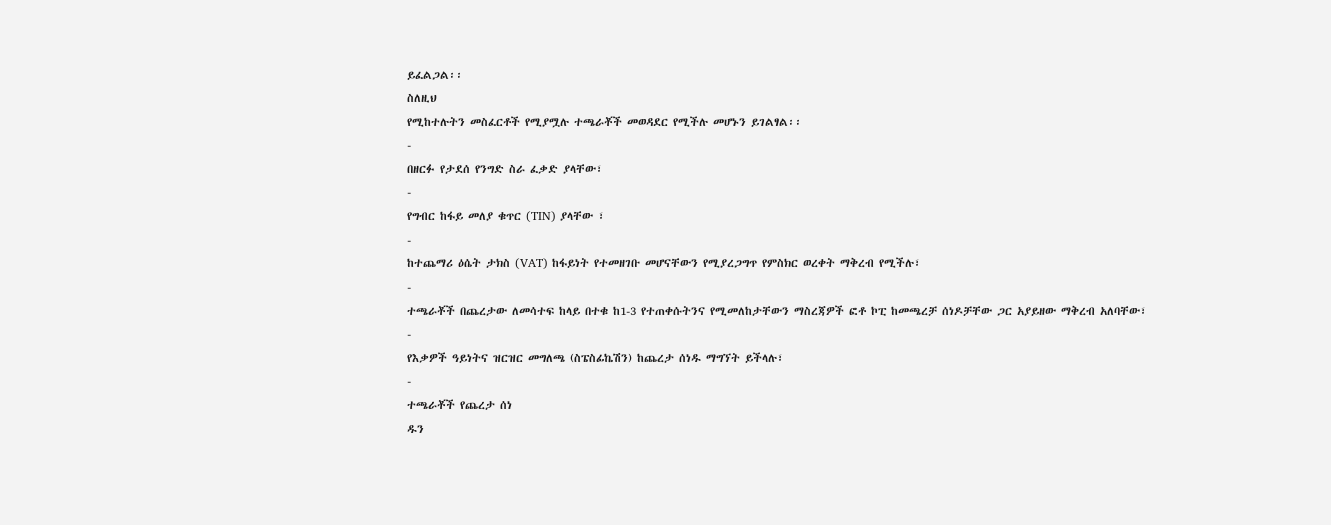ይፈልጋል፡፡
ስለዚህ
የሚከተሉትን መስፈርቶች የሚያሟሉ ተጫራቾች መወዳደር የሚችሉ መሆኑን ይገልፃል፡፡
-
በዘርፉ የታደሰ የንግድ ስራ ፈቃድ ያላቸው፣
-
የግብር ከፋይ መለያ ቁጥር (TIN) ያላቸው ፣
-
ከተጨማሪ ዕሴት ታክስ (VAT) ከፋይነት የተመዘገቡ መሆናቸውን የሚያረጋግጥ የምስክር ወረቀት ማቅረብ የሚችሉ፣
-
ተጫራቾች በጨረታው ለመሳተፍ ከላይ በተቁ ከ1-3 የተጠቀሱትንና የሚመለከታቸውን ማስረጃዎች ፎቶ ኮፒ ከመጫረቻ ሰነዶቻቸው ጋር አያይዘው ማቅረብ አለባቸው፣
-
የእቃዎች ዓይነትና ዝርዝር መግለጫ (ስፔስፊኬሽን) ከጨረታ ሰነዱ ማግኘት ይችላሉ፣
-
ተጫራቾች የጨረታ ሰነ
ዱን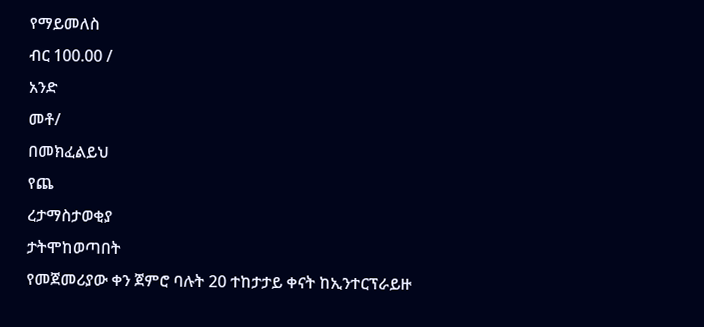የማይመለስ
ብር 100.00 /
አንድ
መቶ/
በመክፈልይህ
የጨ
ረታማስታወቂያ
ታትሞከወጣበት
የመጀመሪያው ቀን ጀምሮ ባሉት 20 ተከታታይ ቀናት ከኢንተርፕራይዙ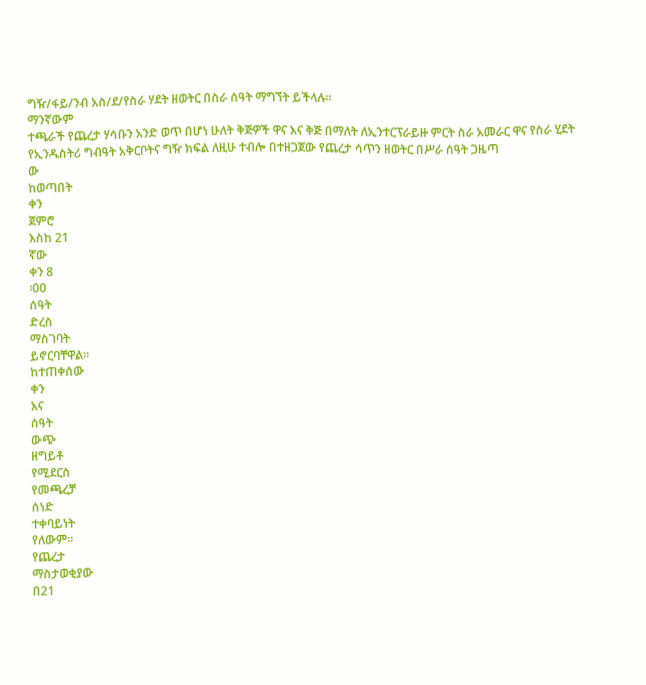ግዥ/ፋይ/ንብ አስ/ደ/የስራ ሃደት ዘወትር በስራ ሰዓት ማግኘት ይችላሉ፡፡
ማንኛውም
ተጫራች የጨረታ ሃሳቡን አንድ ወጥ በሆነ ሁለት ቅጅዎች ዋና እና ቅጅ በማለት ለኢንተርፕራይዙ ምርት ስራ አመራር ዋና የስራ ሂደት የኢንዱስትሪ ግብዓት አቅርቦትና ግዥ ክፍል ለዚሁ ተብሎ በተዘጋጀው የጨረታ ሳጥን ዘወትር በሥራ ሰዓት ጋዜጣ
ው
ከወጣበት
ቀን
ጀምሮ
እስከ 21
ኛው
ቀን 8
፡00
ሰዓት
ድረስ
ማስገባት
ይኖርባቸዋል።
ከተጠቀሰው
ቀን
እና
ሰዓት
ውጭ
ዘግይቶ
የሚደርስ
የመጫረቻ
ሰነድ
ተቀባይነት
የለውም።
የጨረታ
ማስታወቂያው
በ21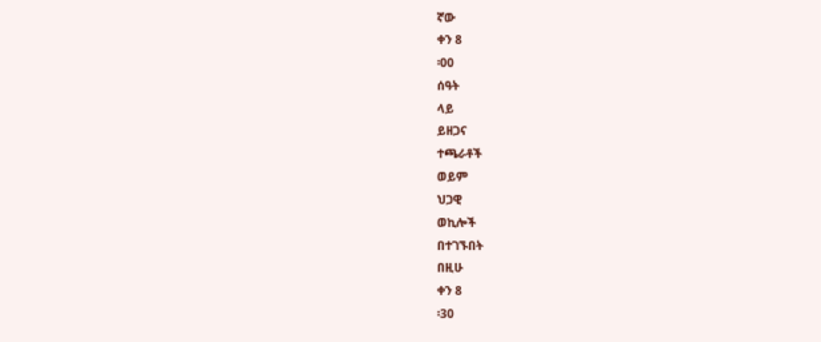ኛው
ቀን 8
፡00
ሰዓት
ላይ
ይዘጋና
ተጫራቶች
ወይም
ህጋዊ
ወኪሎች
በተገኙበት
በዚሁ
ቀን 8
፡30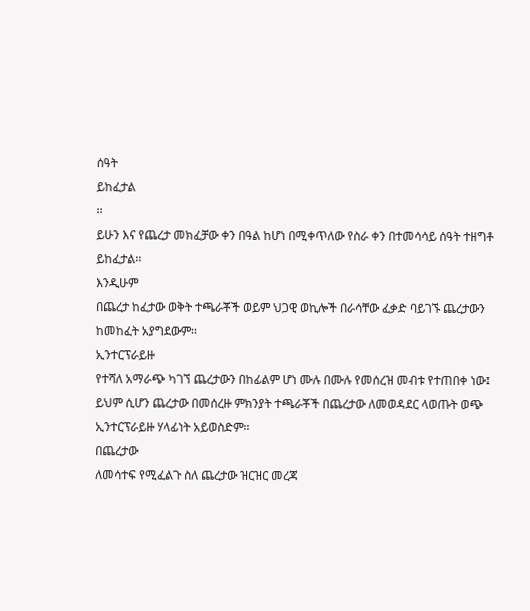ሰዓት
ይከፈታል
፡፡
ይሁን እና የጨረታ መክፈቻው ቀን በዓል ከሆነ በሚቀጥለው የስራ ቀን በተመሳሳይ ሰዓት ተዘግቶ ይከፈታል፡፡
እንዲሁም
በጨረታ ከፈታው ወቅት ተጫራቾች ወይም ህጋዊ ወኪሎች በራሳቸው ፈቃድ ባይገኙ ጨረታውን ከመከፈት አያግደውም፡፡
ኢንተርፕራይዙ
የተሻለ አማራጭ ካገኘ ጨረታውን በከፊልም ሆነ ሙሉ በሙሉ የመሰረዝ መብቱ የተጠበቀ ነው፤ ይህም ሲሆን ጨረታው በመሰረዙ ምክንያት ተጫራቾች በጨረታው ለመወዳደር ላወጡት ወጭ ኢንተርፕራይዙ ሃላፊነት አይወስድም፡፡
በጨረታው
ለመሳተፍ የሚፈልጉ ስለ ጨረታው ዝርዝር መረጃ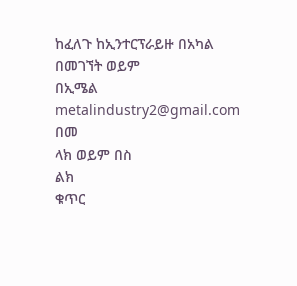ከፈለጉ ከኢንተርፕራይዙ በአካል በመገኘት ወይም
በኢሜል
metalindustry2@gmail.com
በመ
ላክ ወይም በስ
ልክ
ቁጥር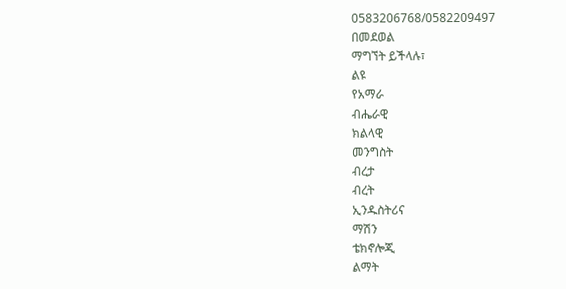0583206768/0582209497
በመደወል
ማግኘት ይችላሉ፣
ልዩ
የአማራ
ብሔራዊ
ክልላዊ
መንግስት
ብረታ
ብረት
ኢንዱስትሪና
ማሽን
ቴክኖሎጂ
ልማት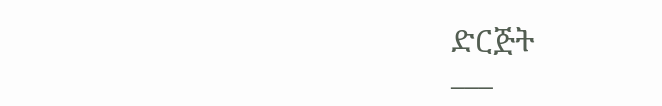ድርጅት
___